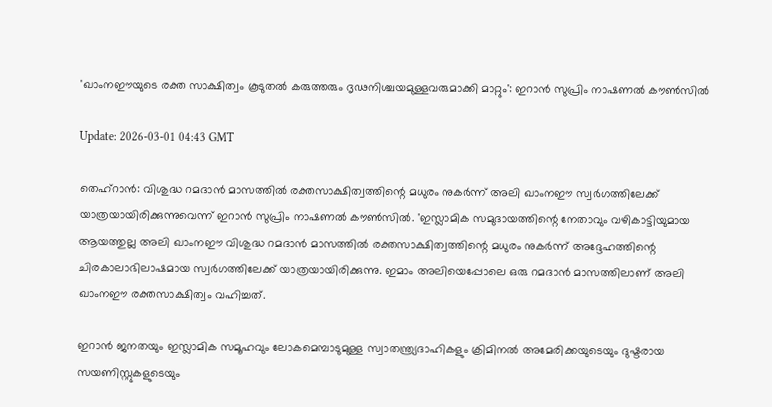'ഖാംനഈയുടെ രക്ത സാക്ഷിത്വം കൂടുതല്‍ കരുത്തരും ദൃഢനിശ്ചയമുള്ളവരുമാക്കി മാറ്റും': ഇറാന്‍ സുപ്രിം നാഷണല്‍ കൗണ്‍സില്‍

Update: 2026-03-01 04:43 GMT

തെഹ്‌റാന്‍: വിശുദ്ധ റമദാന്‍ മാസത്തില്‍ രക്തസാക്ഷിത്വത്തിന്റെ മധുരം നുകര്‍ന്ന് അലി ഖാംനഈ സ്വര്‍ഗത്തിലേക്ക് യാത്രയായിരിക്കുന്നുവെന്ന് ഇറാന്‍ സുപ്രിം നാഷണല്‍ കൗണ്‍സില്‍. 'ഇസ്ലാമിക സമുദായത്തിന്റെ നേതാവും വഴികാട്ടിയുമായ ആയത്തുല്ല അലി ഖാംനഈ വിശുദ്ധ റമദാന്‍ മാസത്തില്‍ രക്തസാക്ഷിത്വത്തിന്റെ മധുരം നുകര്‍ന്ന് അദ്ദേഹത്തിന്റെ ചിരകാലാഭിലാഷമായ സ്വര്‍ഗത്തിലേക്ക് യാത്രയായിരിക്കുന്നു. ഇമാം അലിയെപ്പോലെ ഒരു റമദാന്‍ മാസത്തിലാണ് അലി ഖാംനഈ രക്തസാക്ഷിത്വം വഹിച്ചത്.

ഇറാന്‍ ജനതയും ഇസ്ലാമിക സമൂഹവും ലോകമെമ്പാടുമുള്ള സ്വാതന്ത്ര്യദാഹികളും ക്രിമിനല്‍ അമേരിക്കയുടെയും ദുഷ്ടരായ സയണിസ്റ്റുകളുടെയും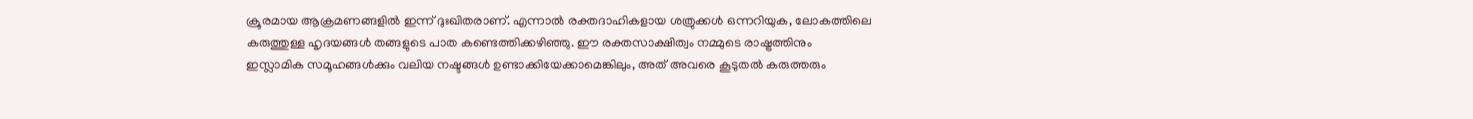ക്രൂരമായ ആക്രമണങ്ങളില്‍ ഇന്ന് ദുഃഖിതരാണ്. എന്നാല്‍ രക്തദാഹികളായ ശത്രുക്കള്‍ ഒന്നറിയുക, ലോകത്തിലെ കരുത്തുള്ള ഹൃദയങ്ങള്‍ തങ്ങളുടെ പാത കണ്ടെത്തിക്കഴിഞ്ഞു. ഈ രക്തസാക്ഷിത്വം നമ്മുടെ രാഷ്ട്രത്തിനും ഇസ്ലാമിക സമൂഹങ്ങള്‍ക്കും വലിയ നഷ്ടങ്ങള്‍ ഉണ്ടാക്കിയേക്കാമെങ്കിലും, അത് അവരെ കൂടുതല്‍ കരുത്തരും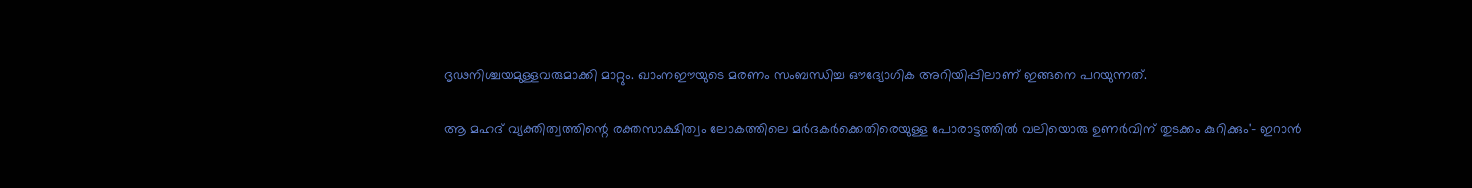ദൃഢനിശ്ചയമുള്ളവരുമാക്കി മാറ്റും. ഖാംനഈയുടെ മരണം സംബന്ധിച്ച ഔദ്യോഗിക അറിയിപ്പിലാണ് ഇങ്ങനെ പറയുന്നത്.

ആ മഹദ് വ്യക്തിത്വത്തിന്റെ രക്തസാക്ഷിത്വം ലോകത്തിലെ മര്‍ദകര്‍ക്കെതിരെയുള്ള പോരാട്ടത്തില്‍ വലിയൊരു ഉണര്‍വിന് തുടക്കം കുറിക്കും'- ഇറാന്‍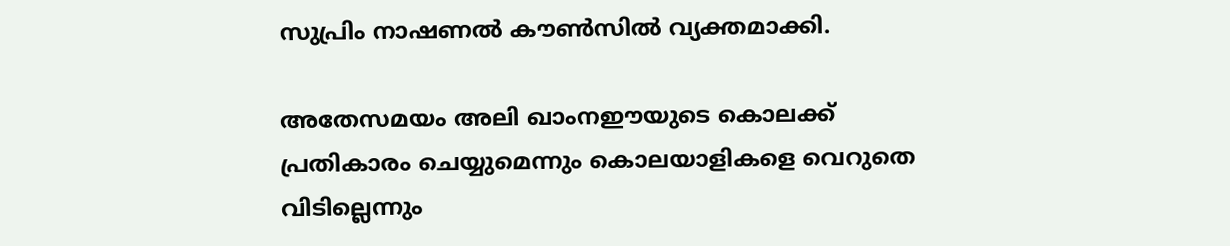സുപ്രിം നാഷണല്‍ കൗണ്‍സില്‍ വ്യക്തമാക്കി.

അതേസമയം അലി ഖാംനഈയുടെ കൊലക്ക് പ്രതികാരം ചെയ്യുമെന്നും കൊലയാളികളെ വെറുതെ വിടില്ലെന്നും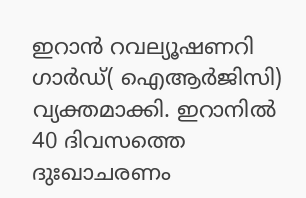ഇറാന്‍ റവല്യൂഷണറി ഗാര്‍ഡ്( ഐആര്‍ജിസി) വ്യക്തമാക്കി. ഇറാനില്‍ 40 ദിവസത്തെ ദുഃഖാചരണം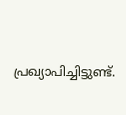പ്രഖ്യാപിച്ചിട്ടുണ്ട്.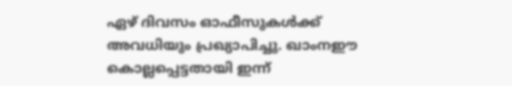ഏഴ് ദിവസം ഓഫീസുകള്‍ക്ക് അവധിയും പ്രഖ്യാപിച്ചു. ഖാംനഈ കൊല്ലപ്പെട്ടതായി ഇന്ന്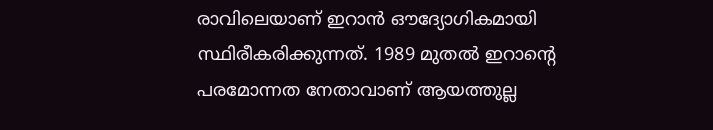രാവിലെയാണ് ഇറാന്‍ ഔദ്യോഗികമായി സ്ഥിരീകരിക്കുന്നത്. 1989 മുതല്‍ ഇറാന്റെ പരമോന്നത നേതാവാണ് ആയത്തുല്ല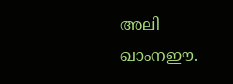അലി ഖാംനഈ.